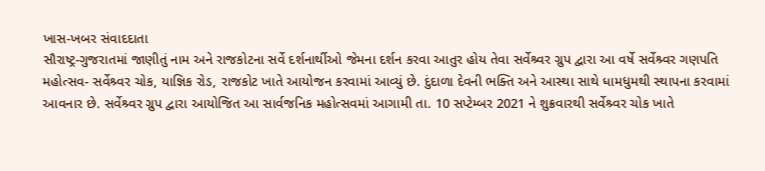ખાસ-ખબર સંવાદદાતા
સૌરાષ્ટ્ર-ગુજરાતમાં જાણીતું નામ અને રાજકોટના સર્વે દર્શનાર્થીઓ જેમના દર્શન કરવા આતુર હોય તેવા સર્વેશ્ર્વર ગ્રુપ દ્વારા આ વર્ષે સર્વેશ્ર્વર ગણપતિ મહોત્સવ- સર્વેશ્ર્વર ચોક, યાજ્ઞિક રોડ, રાજકોટ ખાતે આયોજન કરવામાં આવ્યું છે. દુંદાળા દેવની ભક્તિ અને આસ્થા સાથે ધામધુમથી સ્થાપના કરવામાં આવનાર છે. સર્વેશ્ર્વર ગ્રુપ દ્વારા આયોજિત આ સાર્વજનિક મહોત્સવમાં આગામી તા. 10 સપ્ટેમ્બર 2021 ને શુક્રવારથી સર્વેશ્ર્વર ચોક ખાતે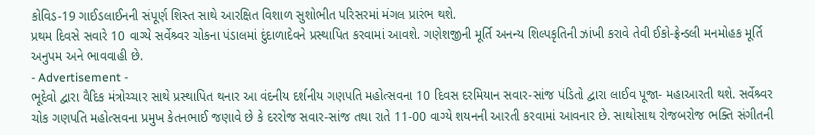કોવિડ-19 ગાઈડલાઈનની સંપૂર્ણ શિસ્ત સાથે આરક્ષિત વિશાળ સુશોભીત પરિસરમાં મંગલ પ્રારંભ થશે.
પ્રથમ દિવસે સવારે 10 વાગ્યે સર્વેશ્ર્વર ચોકના પંડાલમાં દુંદાળાદેવને પ્રસ્થાપિત કરવામાં આવશે. ગણેશજીની મૂર્તિ અનન્ય શિલ્પકૃતિની ઝાંખી કરાવે તેવી ઈકો-ફ્રેન્ડલી મનમોહક મૂર્તિ અનુપમ અને ભાવવાહી છે.
- Advertisement -
ભૂદેવો દ્વારા વૈદિક મંત્રોચ્ચાર સાથે પ્રસ્થાપિત થનાર આ વંદનીય દર્શનીય ગણપતિ મહોત્સવના 10 દિવસ દરમિયાન સવાર-સાંજ પંડિતો દ્વારા લાઈવ પૂજા- મહાઆરતી થશે. સર્વેશ્ર્વર ચોક ગણપતિ મહોત્સવના પ્રમુખ કેતનભાઈ જણાવે છે કે દરરોજ સવાર-સાંજ તથા રાતે 11-00 વાગ્યે શયનની આરતી કરવામાં આવનાર છે. સાથોસાથ રોજબરોજ ભક્તિ સંગીતની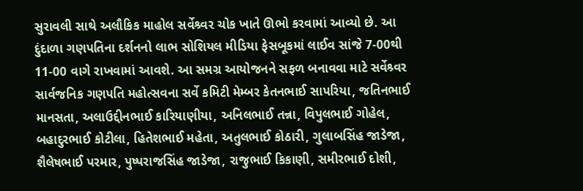સુરાવલી સાથે અલૌકિક માહોલ સર્વેશ્ર્વર ચોક ખાતે ઊભો કરવામાં આવ્યો છે. આ દુંદાળા ગણપતિના દર્શનનો લાભ સોશિયલ મીડિયા ફેસબૂકમાં લાઈવ સાંજે 7-00થી 11-00 વાગે રાખવામાં આવશે. આ સમગ્ર આયોજનને સફળ બનાવવા માટે સર્વેશ્ર્વર સાર્વજનિક ગણપતિ મહોત્સવના સર્વે કમિટી મેમ્બર કેતનભાઈ સાપરિયા, જતિનભાઈ માનસતા, અલાઉદ્દીનભાઈ કારિયાણીયા, અનિલભાઈ તન્ના, વિપુલભાઈ ગોહેલ, બહાદુરભાઈ કોટીલા, હિતેશભાઈ મહેતા, અતુલભાઈ કોઠારી, ગુલાબસિંહ જાડેજા, શૈલેષભાઈ પરમાર, પુષ્પરાજસિંહ જાડેજા, રાજુભાઈ કિકાણી, સમીરભાઈ દોશી,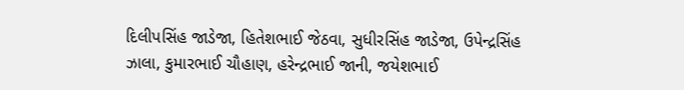દિલીપસિંહ જાડેજા, હિતેશભાઈ જેઠવા, સુધીરસિંહ જાડેજા, ઉપેન્દ્રસિંહ ઝાલા, કુમારભાઈ ચૌહાણ, હરેન્દ્રભાઈ જાની, જયેશભાઈ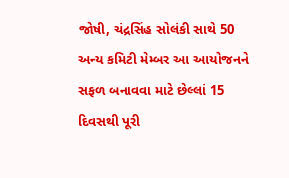જોષી, ચંદ્રસિંહ સોલંકી સાથે 50 અન્ય કમિટી મેમ્બર આ આયોજનને સફળ બનાવવા માટે છેલ્લાં 15 દિવસથી પૂરી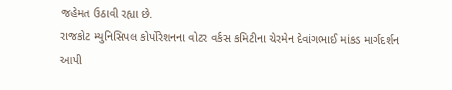જહેમત ઉઠાવી રહ્યા છે.
રાજકોટ મ્યુનિસિપલ કોર્પોરેશનના વોટર વર્કસ કમિટીના ચેરમેન દેવાંગભાઈ માંકડ માર્ગદર્શન આપી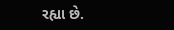રહ્યા છે.